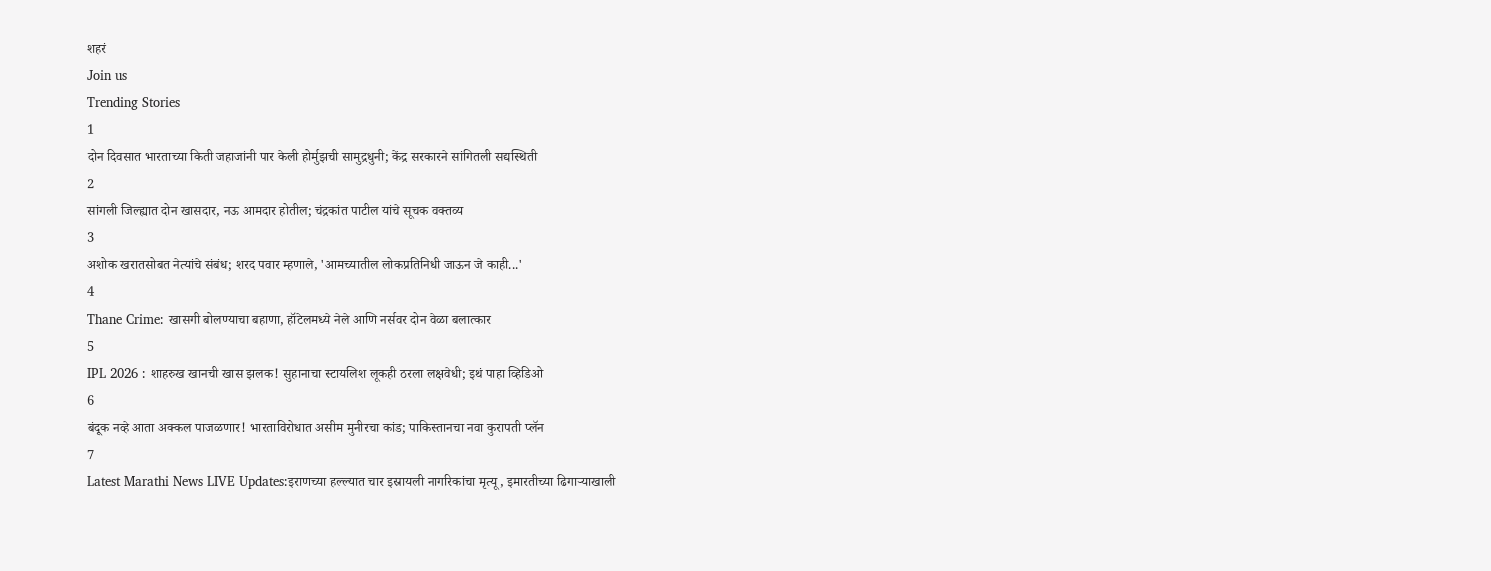शहरं
Join us
Trending Stories
1
दोन दिवसात भारताच्या किती जहाजांनी पार केली होर्मुझची सामुद्रधुनी; केंद्र सरकारने सांगितली सद्यस्थिती
2
सांगली जिल्ह्यात दोन खासदार, नऊ आमदार होतील; चंद्रकांत पाटील यांचे सूचक वक्तव्य
3
अशोक खरातसोबत नेत्यांचे संबंध; शरद पवार म्हणाले, 'आमच्यातील लोकप्रतिनिधी जाऊन जे काही...'
4
Thane Crime: खासगी बोलण्याचा बहाणा, हॉटेलमध्ये नेले आणि नर्सवर दोन वेळा बलात्कार
5
IPL 2026 : शाहरुख खानची खास झलक! सुहानाचा स्टायलिश लूकही ठरला लक्षवेधी; इथं पाहा व्हिडिओ
6
बंदूक नव्हे आता अक्कल पाजळणार! भारताविरोधात असीम मुनीरचा कांड; पाकिस्तानचा नवा कुरापती प्लॅन
7
Latest Marathi News LIVE Updates:इराणच्या हल्ल्यात चार इस्रायली नागरिकांचा मृत्यू, इमारतीच्या ढिगाऱ्याखाली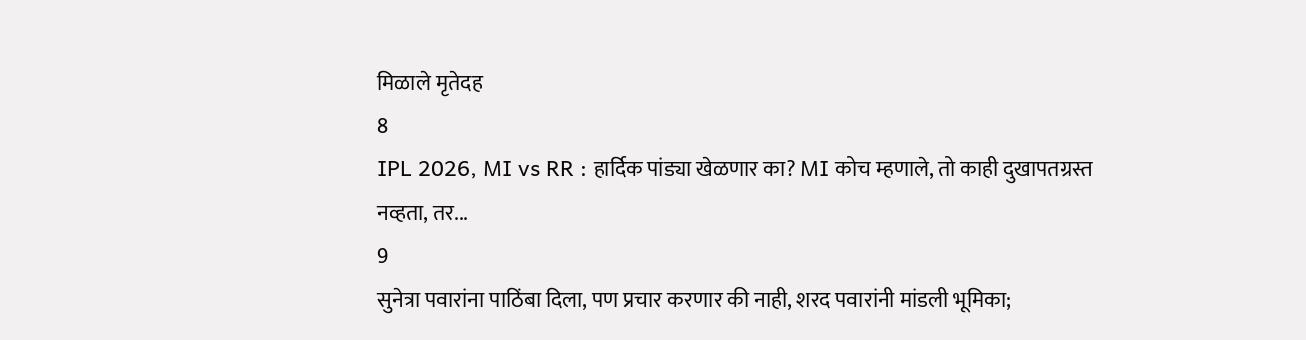मिळाले मृतेदह
8
IPL 2026, MI vs RR : हार्दिक पांड्या खेळणार का? MI कोच म्हणाले, तो काही दुखापतग्रस्त नव्हता, तर...
9
सुनेत्रा पवारांना पाठिंबा दिला, पण प्रचार करणार की नाही, शरद पवारांनी मांडली भूमिका;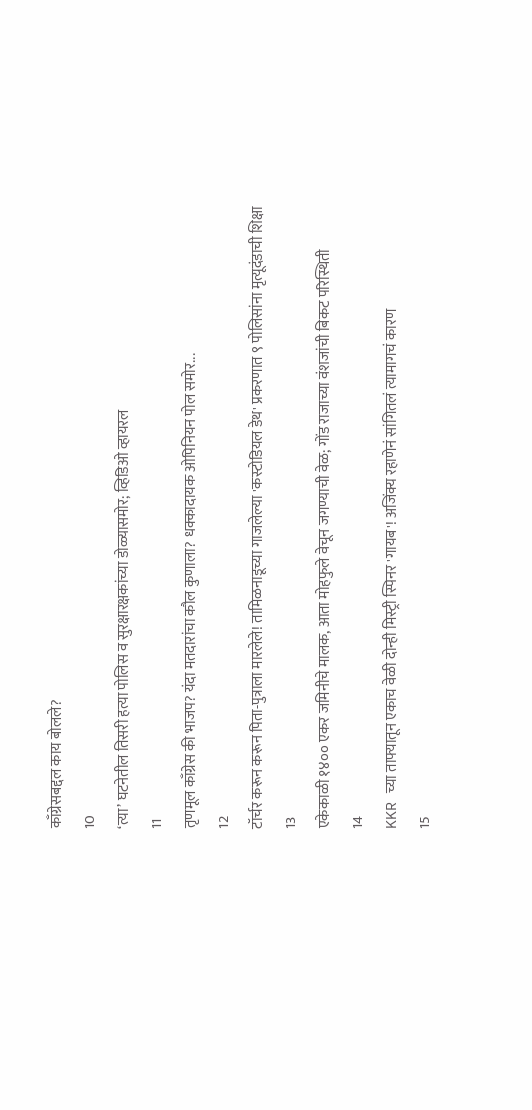काँग्रेसबद्दल काय बोलले?
10
‘त्या’ घटनेतील तिसरी हत्या पोलिस व सुरक्षारक्षकांच्या डोळ्यासमोर; व्हिडिओ व्हायरल
11
तृणमूल काँग्रेस की भाजप? यंदा मतदारांचा कौल कुणाला? धक्कादायक ओपिनियन पोल समोर...
12
टॉर्चर करून करून पिता-पुत्राला मारलेले! तामिळनाडूच्या गाजलेल्या 'कस्टोडियल डेथ' प्रकरणात ९ पोलिसांना मृत्यूदंडाची शिक्षा
13
एकेकाळी १४०० एकर जमिनीचे मालक, आता मोहफुले वेचून जगण्याची वेळ; गोंड राजाच्या वंशजांची बिकट परिस्थिती
14
KKR च्या ताफ्यातून एकाच वेळी दोन्ही मिस्ट्री स्पिनर 'गायब'! अजिंक्य रहाणेनं सांगितलं त्यामागचं कारण
15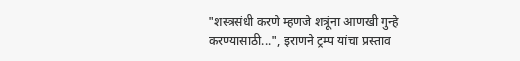"शस्त्रसंधी करणे म्हणजे शत्रूंना आणखी गुन्हे करण्यासाठी...", इराणने ट्रम्प यांचा प्रस्ताव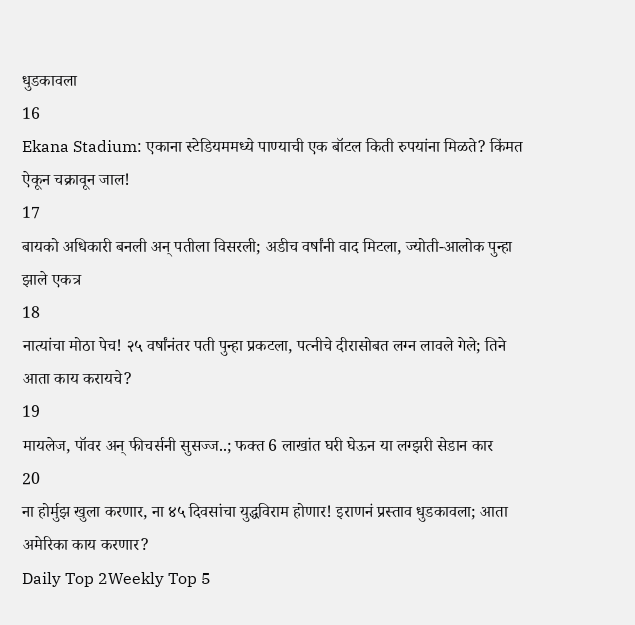धुडकावला
16
Ekana Stadium: एकाना स्टेडियममध्ये पाण्याची एक बॉटल किती रुपयांना मिळते? किंमत ऐकून चक्रावून जाल!
17
बायको अधिकारी बनली अन् पतीला विसरली; अडीच वर्षांनी वाद मिटला, ज्योती-आलोक पुन्हा झाले एकत्र
18
नात्यांचा मोठा पेच! २५ वर्षांनंतर पती पुन्हा प्रकटला, पत्नीचे दीरासोबत लग्न लावले गेले; तिने आता काय करायचे?
19
मायलेज, पॉवर अन् फीचर्सनी सुसज्ज..; फक्त 6 लाखांत घरी घेऊन या लग्झरी सेडान कार
20
ना होर्मुझ खुला करणार, ना ४५ दिवसांचा युद्धविराम होणार! इराणनं प्रस्ताव धुडकावला; आता अमेरिका काय करणार?
Daily Top 2Weekly Top 5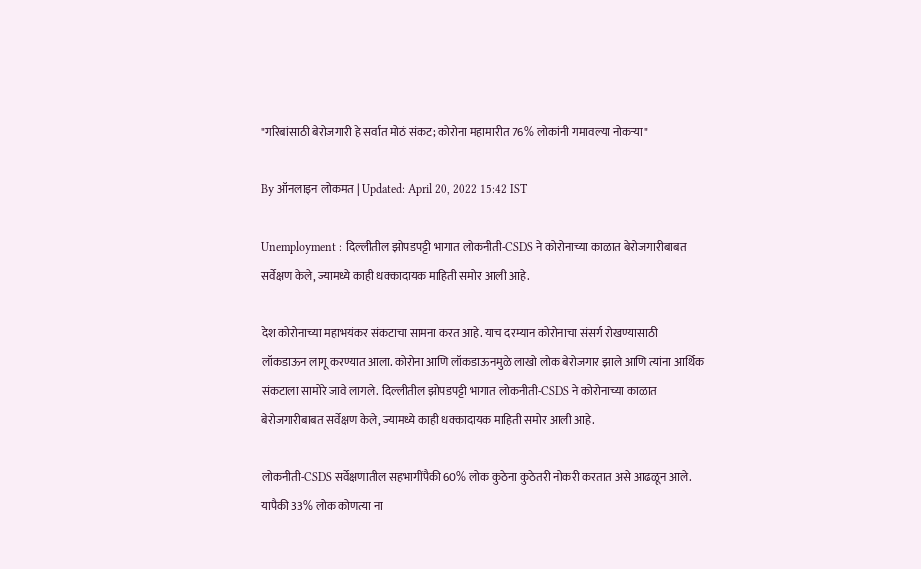"गरिबांसाठी बेरोजगारी हे सर्वात मोठं संकट; कोरोना महामारीत 76% लोकांनी गमावल्या नोकऱ्या"

By ऑनलाइन लोकमत | Updated: April 20, 2022 15:42 IST

Unemployment : दिल्लीतील झोपडपट्टी भागात लोकनीती-CSDS ने कोरोनाच्या काळात बेरोजगारीबाबत सर्वेक्षण केले, ज्यामध्ये काही धक्कादायक माहिती समोर आली आहे.

देश कोरोनाच्या महाभयंकर संकटाचा सामना करत आहे. याच दरम्यान कोरोनाचा संसर्ग रोखण्यासाठी लॉकडाऊन लागू करण्यात आला. कोरोना आणि लॉकडाऊनमुळे लाखो लोक बेरोजगार झाले आणि त्यांना आर्थिक संकटाला सामोरे जावे लागले. दिल्लीतील झोपडपट्टी भागात लोकनीती-CSDS ने कोरोनाच्या काळात बेरोजगारीबाबत सर्वेक्षण केले, ज्यामध्ये काही धक्कादायक माहिती समोर आली आहे.

लोकनीती-CSDS सर्वेक्षणातील सहभागींपैकी 60% लोक कुठेना कुठेतरी नोकरी करतात असे आढळून आले. यापैकी 33% लोक कोणत्या ना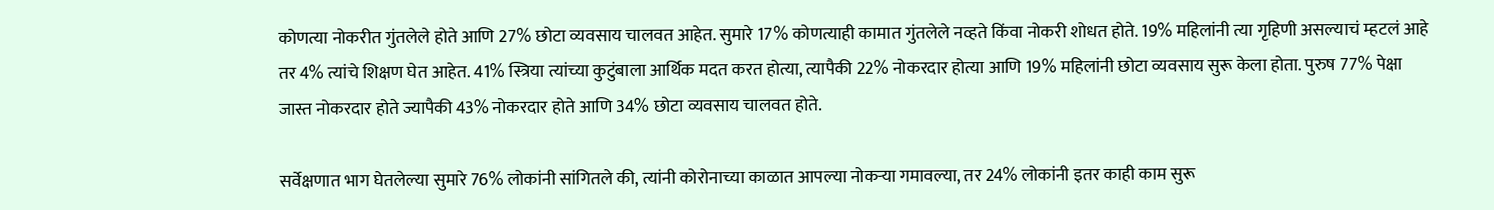कोणत्या नोकरीत गुंतलेले होते आणि 27% छोटा व्यवसाय चालवत आहेत. सुमारे 17% कोणत्याही कामात गुंतलेले नव्हते किंवा नोकरी शोधत होते. 19% महिलांनी त्या गृहिणी असल्याचं म्हटलं आहे तर 4% त्यांचे शिक्षण घेत आहेत. 41% स्त्रिया त्यांच्या कुटुंबाला आर्थिक मदत करत होत्या, त्यापैकी 22% नोकरदार होत्या आणि 19% महिलांनी छोटा व्यवसाय सुरू केला होता. पुरुष 77% पेक्षा जास्त नोकरदार होते ज्यापैकी 43% नोकरदार होते आणि 34% छोटा व्यवसाय चालवत होते.

सर्वेक्षणात भाग घेतलेल्या सुमारे 76% लोकांनी सांगितले की, त्यांनी कोरोनाच्या काळात आपल्या नोकऱ्या गमावल्या, तर 24% लोकांनी इतर काही काम सुरू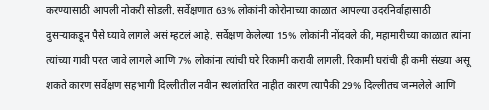करण्यासाठी आपली नोकरी सोडली. सर्वेक्षणात 63% लोकांनी कोरोनाच्या काळात आपल्या उदरनिर्वाहासाठी दुसऱ्याकडून पैसे घ्यावे लागले असं म्हटलं आहे. सर्वेक्षण केलेल्या 15% लोकांनी नोंदवले की, महामारीच्या काळात त्यांना त्यांच्या गावी परत जावे लागले आणि 7% लोकांना त्यांची घरे रिकामी करावी लागली. रिकामी घरांची ही कमी संख्या असू शकते कारण सर्वेक्षण सहभागी दिल्लीतील नवीन स्थलांतरित नाहीत कारण त्यापैकी 29% दिल्लीतच जन्मलेले आणि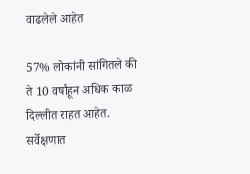वाढलेले आहेत

57% लोकांनी सांगितले की ते 10 वर्षांहून अधिक काळ दिल्लीत राहत आहेत. सर्वेक्षणात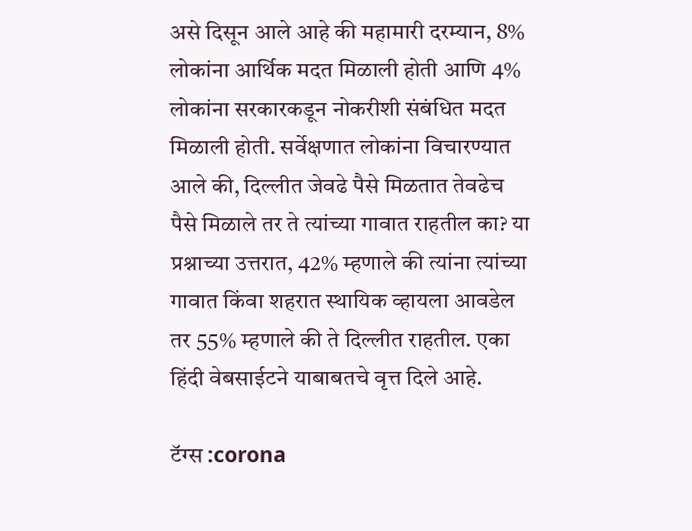असे दिसून आले आहे की महामारी दरम्यान, 8% लोकांना आर्थिक मदत मिळाली होती आणि 4% लोकांना सरकारकडून नोकरीशी संबंधित मदत मिळाली होती. सर्वेक्षणात लोकांना विचारण्यात आले की, दिल्लीत जेवढे पैसे मिळतात तेवढेच पैसे मिळाले तर ते त्यांच्या गावात राहतील का? या प्रश्नाच्या उत्तरात, 42% म्हणाले की त्यांना त्यांच्या गावात किंवा शहरात स्थायिक व्हायला आवडेल तर 55% म्हणाले की ते दिल्लीत राहतील. एका हिंदी वेबसाईटने याबाबतचे वृत्त दिले आहे.

टॅग्स :corona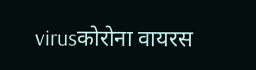virusकोरोना वायरस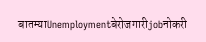बातम्याUnemploymentबेरोजगारीjobनोकरी